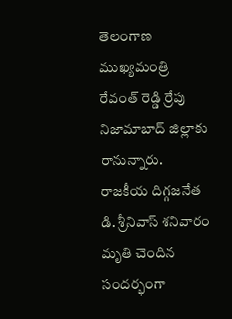తెలంగాణ ముఖ్యమంత్రి రేవంత్ రెడ్డి ర్రేపు నిజామాబాద్ జిల్లాకు రానున్నారు.
రాజకీయ దిగ్గజనేత డి. శ్రీనివాస్ శనివారం మృతి చెందిన సందర్భంగా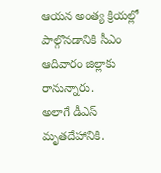ఆయన అంత్య క్రియల్లో పాల్గొనడానికి సీఎం ఆదివారం జిల్లాకు రానున్నారు.
అలాగే డీఎస్ మృతదేహానికి.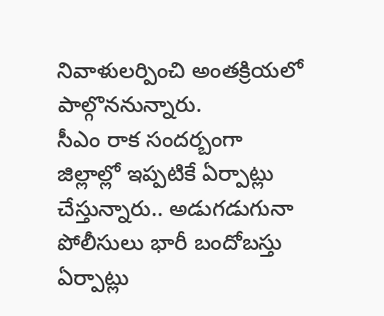నివాళులర్పించి అంతక్రియలో పాల్గొననున్నారు.
సీఎం రాక సందర్బంగా జిల్లాల్లో ఇప్పటికే ఏర్పాట్లు చేస్తున్నారు.. అడుగడుగునా పోలీసులు భారీ బందోబస్తు ఏర్పాట్లు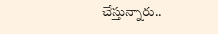చేస్తున్నారు..